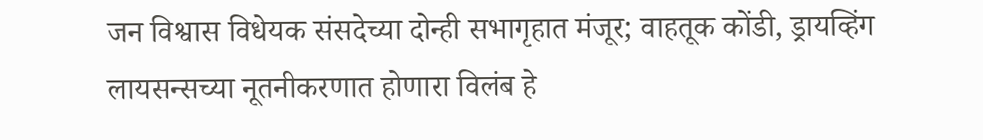जन विश्वास विधेयक संसदेच्या दोन्ही सभागृहात मंजूर; वाहतूक कोंडी, ड्रायव्हिंग लायसन्सच्या नूतनीकरणात होणारा विलंब हे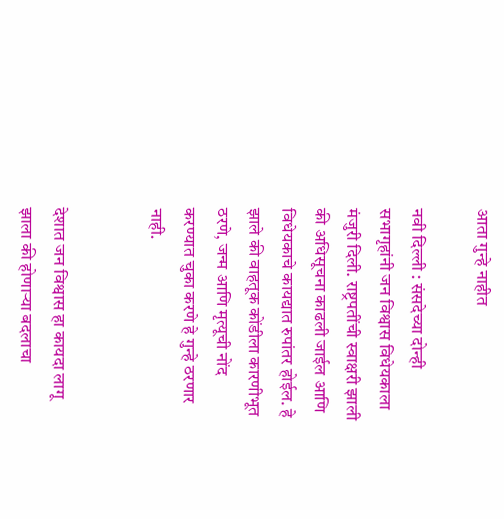आता गुन्हे नाहीत

नवी दिल्ली : संसदेच्या दोन्ही सभागृहांनी जन विश्वास विधेयकाला मंजुरी दिली. राष्ट्रपतींची स्वाक्षरी झाली की अधिसूचना काढली जाईल आणि विधेयकाचे कायद्यात रुपांतर होईल. हे झाले की वाहतूक कोंडीला कारणीभूत ठरणे, जन्म आणि मृत्यूची नोंद करण्यात चुका करणे हे गुन्हे ठरणार नाही.


देशात जन विश्वास हा कायदा लागू झाला की होणाऱ्या बदलाचा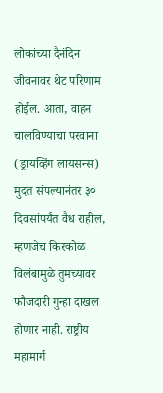लोकांच्या दैनंदिन जीवनावर थेट परिणाम होईल. आता, वाहन चालविण्याचा परवाना (ड्रायव्हिंग लायसन्स) मुदत संपल्यानंतर ३० दिवसांपर्यंत वैध राहील, म्हणजेच किरकोळ विलंबामुळे तुमच्यावर फौजदारी गुन्हा दाखल होणार नाही. राष्ट्रीय महामार्ग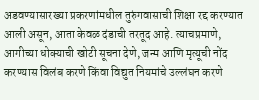अडवण्यासारख्या प्रकरणांमधील तुरुंगवासाची शिक्षा रद्द करण्यात आली असून, आता केवळ दंडाची तरतूद आहे. त्याचप्रमाणे, आगीच्या धोक्याची खोटी सूचना देणे, जन्म आणि मृत्यूची नोंद करण्यास विलंब करणे किंवा विद्युत नियमांचे उल्लंघन करणे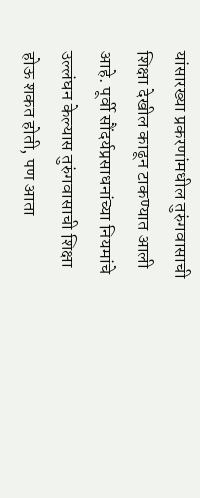यांसारख्या प्रकरणांमधील तुरुंगवासाची शिक्षा देखील काढून टाकण्यात आली आहे. पूर्वी सौंदर्यप्रसाधनांच्या नियमांचे उल्लंघन केल्यास तुरुंगवासाची शिक्षा होऊ शकत होती, पण आता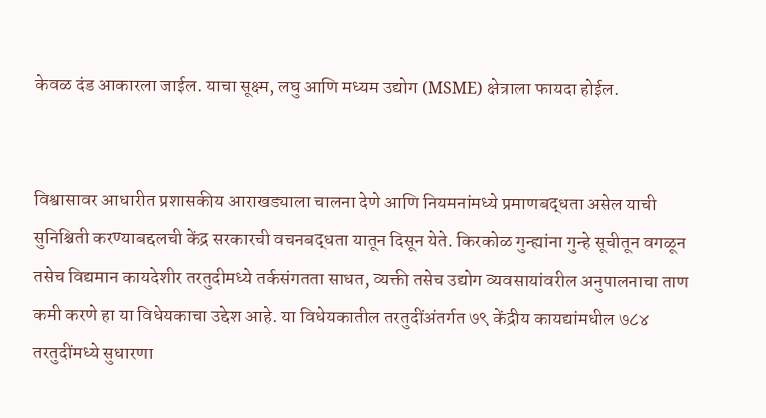केवळ दंड आकारला जाईल. याचा सूक्ष्म, लघु आणि मध्यम उद्योग (MSME) क्षेत्राला फायदा होईल.


विश्वासावर आधारीत प्रशासकीय आराखड्याला चालना देणे आणि नियमनांमध्ये प्रमाणबद्धता असेल याची सुनिश्चिती करण्याबद्दलची केंद्र सरकारची वचनबद्धता यातून दिसून येते. किरकोळ गुन्ह्यांना गुन्हे सूचीतून वगळून तसेच विद्यमान कायदेशीर तरतुदीमध्ये तर्कसंगतता साधत, व्यक्ती तसेच उद्योग व्यवसायांवरील अनुपालनाचा ताण कमी करणे हा या विधेयकाचा उद्देश आहे. या विधेयकातील तरतुदींअंतर्गत ७९ केंद्रीय कायद्यांमधील ७८४ तरतुदींमध्ये सुधारणा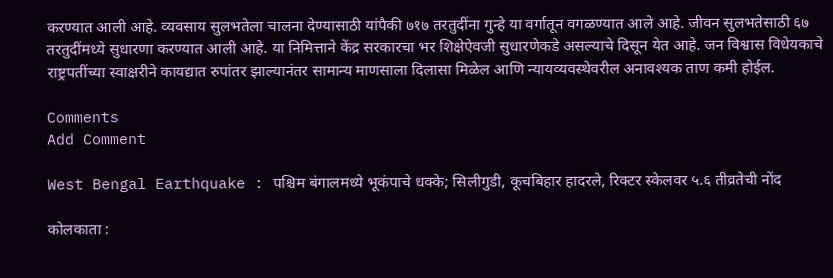करण्यात आली आहे. व्यवसाय सुलभतेला चालना देण्यासाठी यांपैकी ७१७ तरतुदींना गुन्हे या वर्गातून वगळण्यात आले आहे. जीवन सुलभतेसाठी ६७ तरतुदींमध्ये सुधारणा करण्यात आली आहे. या निमित्ताने केंद्र सरकारचा भर शिक्षेऐवजी सुधारणेकडे असल्याचे दिसून येत आहे. जन विश्वास विधेयकाचे राष्ट्रपतींच्या स्वाक्षरीने कायद्यात रुपांतर झाल्यानंतर सामान्य माणसाला दिलासा मिळेल आणि न्यायव्यवस्थेवरील अनावश्यक ताण कमी होईल.

Comments
Add Comment

West Bengal Earthquake : पश्चिम बंगालमध्ये भूकंपाचे धक्के; सिलीगुडी, कूचबिहार हादरले, रिक्टर स्केलवर ५.६ तीव्रतेची नोंद

कोलकाता :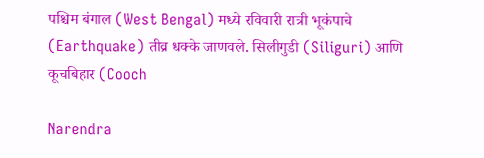पश्चिम बंगाल (West Bengal) मध्ये रविवारी रात्री भूकंपाचे (Earthquake) तीव्र धक्के जाणवले. सिलीगुडी (Siliguri) आणि कूचबिहार (Cooch

Narendra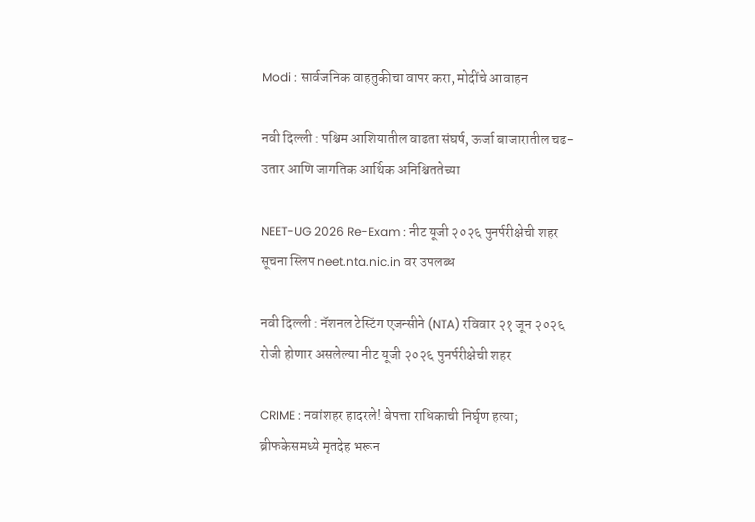Modi : सार्वजनिक वाहतुकीचा वापर करा, मोदींचे आवाहन

नवी दिल्ली : पश्चिम आशियातील वाढता संघर्ष, ऊर्जा बाजारातील चढ-उतार आणि जागतिक आर्थिक अनिश्चिततेच्या

NEET-UG 2026 Re-Exam : नीट यूजी २०२६ पुनर्परीक्षेची शहर सूचना स्लिप neet.nta.nic.in वर उपलब्ध

नवी दिल्ली : नॅशनल टेस्टिंग एजन्सीने (NTA) रविवार २१ जून २०२६ रोजी होणार असलेल्या नीट यूजी २०२६ पुनर्परीक्षेची शहर

CRIME : नवांशहर हादरले! बेपत्ता राधिकाची निर्घृण हत्या; ब्रीफकेसमध्ये मृतदेह भरून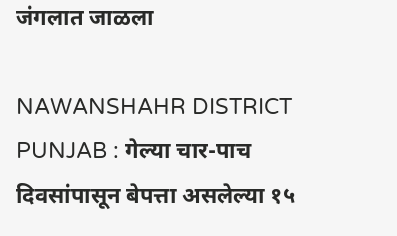जंगलात जाळला

NAWANSHAHR DISTRICT PUNJAB : गेल्या चार-पाच दिवसांपासून बेपत्ता असलेल्या १५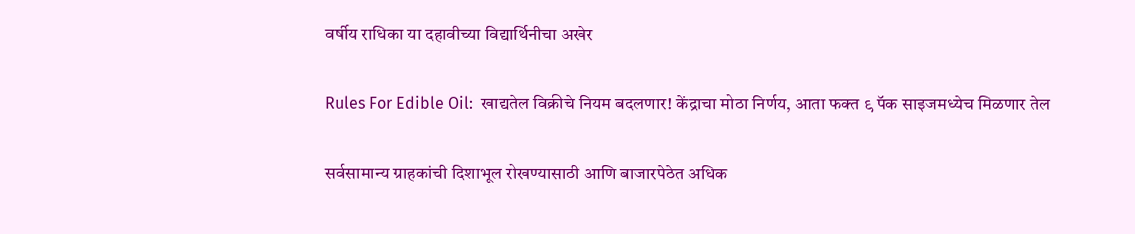वर्षीय राधिका या दहावीच्या विद्यार्थिनीचा अखेर

Rules For Edible Oil:  खाद्यतेल विक्रीचे नियम बदलणार! केंद्राचा मोठा निर्णय, आता फक्त ९ पॅक साइजमध्येच मिळणार तेल

सर्वसामान्य ग्राहकांची दिशाभूल रोखण्यासाठी आणि बाजारपेठेत अधिक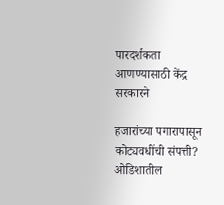पारदर्शकता आणण्यासाठी केंद्र सरकारने

हजारांच्या पगारापासून कोट्यवधींची संपत्ती? ओडिशातील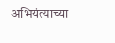अभियंत्याच्या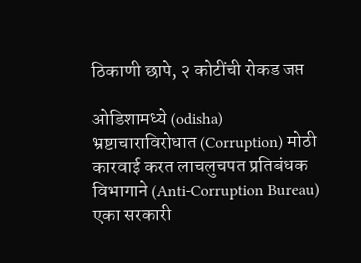ठिकाणी छापे, २ कोटींची रोकड जप्त

ओडिशामध्ये (odisha) भ्रष्टाचाराविरोधात (Corruption) मोठी कारवाई करत लाचलुचपत प्रतिबंधक विभागाने (Anti-Corruption Bureau) एका सरकारी